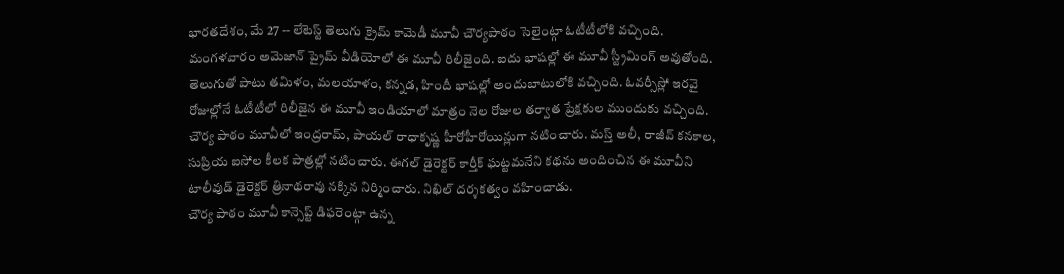భారతదేశం, మే 27 -- లేటెస్ట్ తెలుగు క్రైమ్ కామెడీ మూవీ చౌర్యపాఠం సెలైంట్గా ఓటీటీలోకి వచ్చింది. మంగళవారం అమెజాన్ ప్రైమ్ వీడియోలో ఈ మూవీ రిలీజైంది. ఐదు భాషల్లో ఈ మూవీ స్ట్రీమింగ్ అవుతోంది. తెలుగుతో పాటు తమిళం, మలయాళం, కన్నడ, హిందీ భాషల్లో అందుబాటులోకి వచ్చింది. ఓవర్సీస్లో ఇరవై రోజుల్లోనే ఓటీటీలో రిలీజైన ఈ మూవీ ఇండియాలో మాత్రం నెల రోజుల తర్వాత ప్రేక్షకుల ముందుకు వచ్చింది.
చౌర్య పాఠం మూవీలో ఇంద్రరామ్, పాయల్ రాధాకృష్ణ హీరోహీరోయిన్లుగా నటించారు. మస్త్ అలీ, రాజీవ్ కనకాల, సుప్రియ ఐసోల కీలక పాత్రల్లో నటించారు. ఈగల్ డైరెక్టర్ కార్తీక్ ఘట్టమనేని కథను అందించిన ఈ మూవీని టాలీవుడ్ డైరెక్టర్ త్రినాథరావు నక్కిన నిర్మించారు. నిఖిల్ దర్శకత్వం వహించాడు.
చౌర్య పాఠం మూవీ కాన్సెప్ట్ డిఫరెంట్గా ఉన్న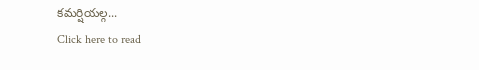కమర్షియల్గ...
Click here to read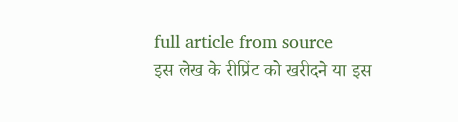full article from source
इस लेख के रीप्रिंट को खरीदने या इस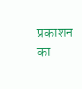प्रकाशन का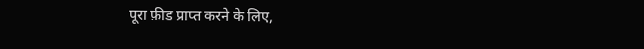पूरा फ़ीड प्राप्त करने के लिए,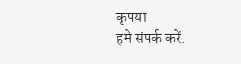कृपया
हमे संपर्क करें.